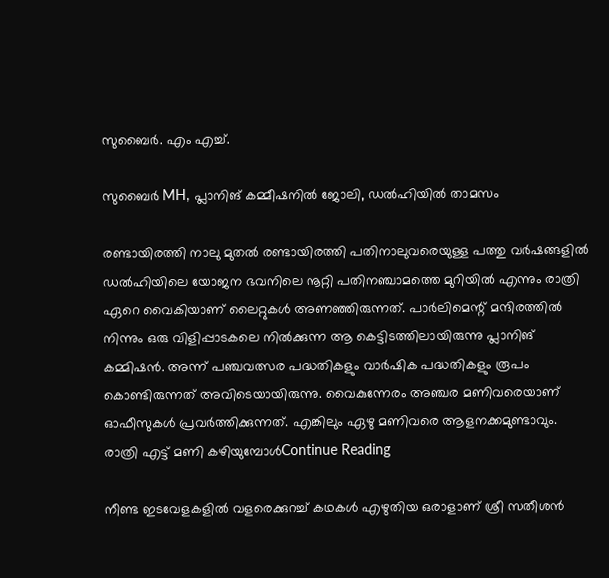സുബൈർ. എം എച്ച്.

സുബൈർ MH, പ്ലാനിങ് കമ്മീഷനിൽ ജോലി, ഡൽഹിയിൽ താമസം

രണ്ടായിരത്തി നാലു മുതൽ രണ്ടായിരത്തി പതിനാലുവരെയുള്ള പത്തു വർഷങ്ങളിൽ ഡൽഹിയിലെ യോജന ഭവനിലെ നൂറ്റി പതിനഞ്ചാമത്തെ മുറിയിൽ എന്നും രാത്രി ഏറെ വൈകിയാണ് ലൈറ്റുകൾ അണഞ്ഞിരുന്നത്. പാർലിമെന്റ് മന്ദിരത്തിൽ നിന്നും ഒരു വിളിപ്പാടകലെ നിൽക്കുന്ന ആ കെട്ടിടത്തിലായിരുന്നു പ്ലാനിങ് കമ്മിഷൻ. അന്ന് പഞ്ചവത്സര പദ്ധതികളും വാർഷിക പദ്ധതികളും രൂപം കൊണ്ടിരുന്നത് അവിടെയായിരുന്നു. വൈകുന്നേരം അഞ്ചര മണിവരെയാണ് ഓഫീസുകൾ പ്രവർത്തിക്കുന്നത്. എങ്കിലും ഏഴു മണിവരെ ആളനക്കമുണ്ടാവും. രാത്രി എട്ട് മണി കഴിയുമ്പോൾContinue Reading

നീണ്ട ഇടവേളകളിൽ വളരെക്കുറച്ച് കഥകൾ എഴുതിയ ഒരാളാണ് ശ്രീ സതീശൻ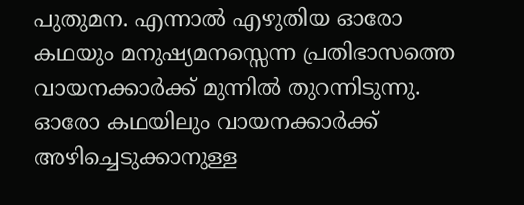പുതുമന. എന്നാൽ എഴുതിയ ഓരോ കഥയും മനുഷ്യമനസ്സെന്ന പ്രതിഭാസത്തെ വായനക്കാർക്ക് മുന്നിൽ തുറന്നിടുന്നു. ഓരോ കഥയിലും വായനക്കാർക്ക് അഴിച്ചെടുക്കാനുള്ള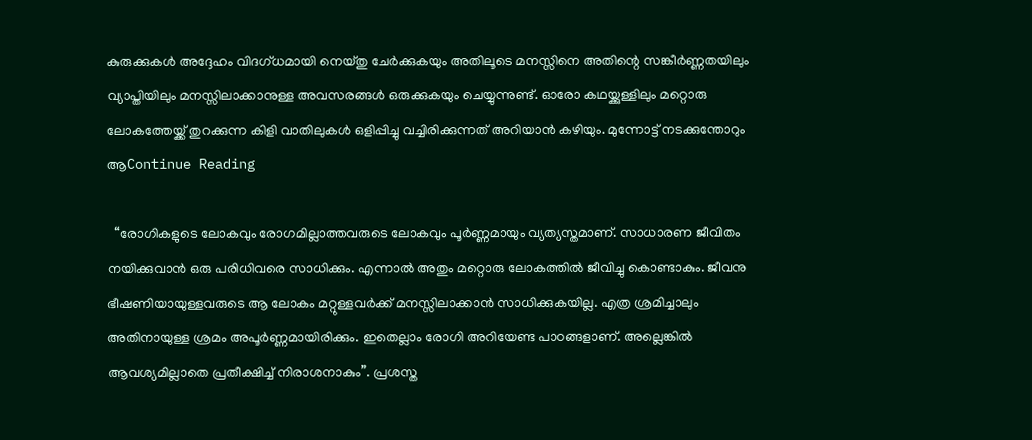കുരുക്കുകൾ അദ്ദേഹം വിദഗ്ധമായി നെയ്തു ചേർക്കുകയും അതിലൂടെ മനസ്സിനെ അതിന്റെ സങ്കീർണ്ണതയിലും വ്യാപ്തിയിലും മനസ്സിലാക്കാനുള്ള അവസരങ്ങൾ ഒരുക്കുകയും ചെയ്യുന്നുണ്ട്. ഓരോ കഥയ്ക്കുള്ളിലും മറ്റൊരു ലോകത്തേയ്ക്ക് തുറക്കുന്ന കിളി വാതിലുകൾ ഒളിപ്പിച്ചു വച്ചിരിക്കുന്നത് അറിയാൻ കഴിയും. മുന്നോട്ട് നടക്കുന്തോറും ആContinue Reading

  “രോഗികളുടെ ലോകവും രോഗമില്ലാത്തവരുടെ ലോകവും പൂർണ്ണമായും വ്യത്യസ്തമാണ്. സാധാരണ ജീവിതം നയിക്കുവാൻ ഒരു പരിധിവരെ സാധിക്കും. എന്നാൽ അതും മറ്റൊരു ലോകത്തിൽ ജീവിച്ചു കൊണ്ടാകും. ജീവനു ഭീഷണിയായുള്ളവരുടെ ആ ലോകം മറ്റുള്ളവർക്ക് മനസ്സിലാക്കാൻ സാധിക്കുകയില്ല. എത്ര ശ്രമിച്ചാലും അതിനായുള്ള ശ്രമം അപൂർണ്ണമായിരിക്കും. ഇതെല്ലാം രോഗി അറിയേണ്ട പാഠങ്ങളാണ്. അല്ലെങ്കിൽ ആവശ്യമില്ലാതെ പ്രതീക്ഷിച്ച് നിരാശനാകും”. പ്രശസ്ത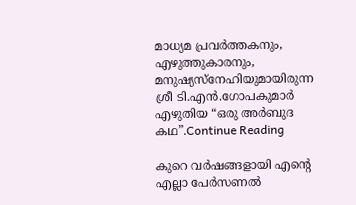മാധ്യമ പ്രവർത്തകനും, എഴുത്തുകാരനും, മനുഷ്യസ്നേഹിയുമായിരുന്ന ശ്രീ ടി.എൻ.ഗോപകുമാർ എഴുതിയ “ഒരു അർബുദ കഥ”.Continue Reading

കുറെ വർഷങ്ങളായി എന്റെ എല്ലാ പേർസണൽ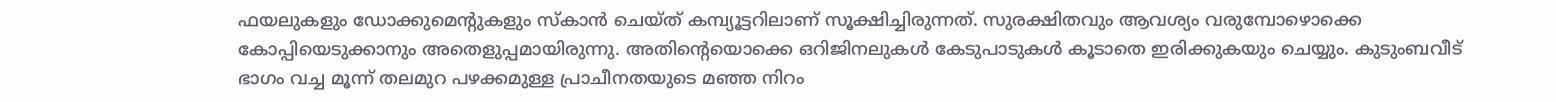ഫയലുകളും ഡോക്കുമെന്റുകളും സ്കാൻ ചെയ്ത് കമ്പ്യൂട്ടറിലാണ് സൂക്ഷിച്ചിരുന്നത്. സുരക്ഷിതവും ആവശ്യം വരുമ്പോഴൊക്കെ കോപ്പിയെടുക്കാനും അതെളുപ്പമായിരുന്നു. അതിന്റെയൊക്കെ ഒറിജിനലുകൾ കേടുപാടുകൾ കൂടാതെ ഇരിക്കുകയും ചെയ്യും. കുടുംബവീട് ഭാഗം വച്ച മൂന്ന് തലമുറ പഴക്കമുള്ള പ്രാചീനതയുടെ മഞ്ഞ നിറം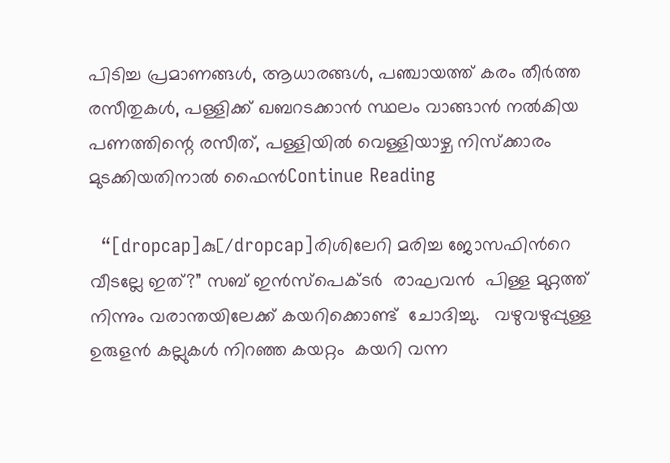പിടിച്ച പ്രമാണങ്ങൾ, ആധാരങ്ങൾ, പഞ്ചായത്ത് കരം തീർത്ത രസീതുകൾ, പള്ളിക്ക് ഖബറടക്കാൻ സ്ഥലം വാങ്ങാൻ നൽകിയ പണത്തിന്റെ രസീത്, പള്ളിയിൽ വെള്ളിയാഴ്ച നിസ്ക്കാരം മുടക്കിയതിനാൽ ഫൈൻContinue Reading

  “[dropcap]കു[/dropcap]രിശിലേറി മരിച്ച ജോസഫിന്‍റെ വീടല്ലേ ഇത്?” സബ് ഇൻസ്‌പെക്‌ടർ  രാഘവൻ  പിള്ള മുറ്റത്ത് നിന്നും വരാന്തയിലേക്ക് കയറിക്കൊണ്ട്  ചോദിച്ചു.   വഴുവഴുപ്പുള്ള  ഉരുളൻ കല്ലുകൾ നിറഞ്ഞ കയറ്റം  കയറി വന്ന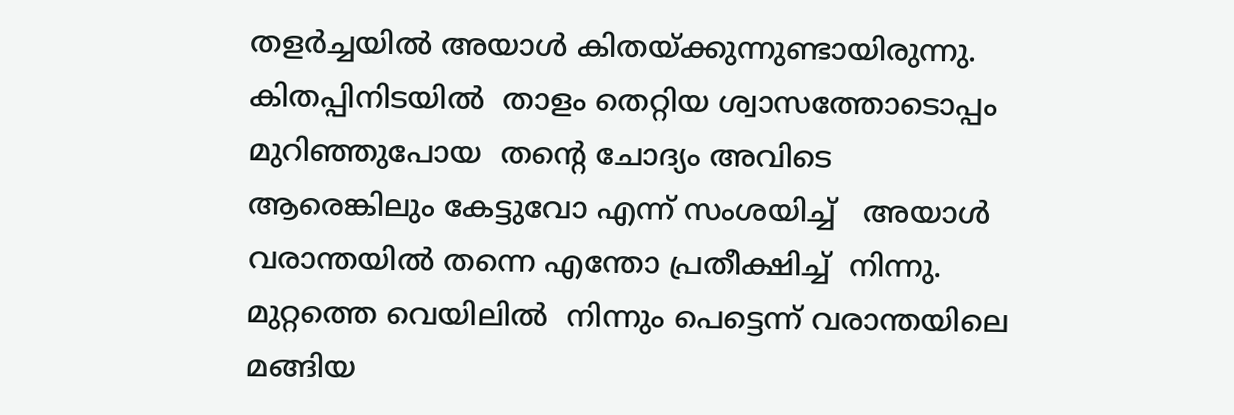തളർച്ചയിൽ അയാൾ കിതയ്ക്കുന്നുണ്ടായിരുന്നു.   കിതപ്പിനിടയിൽ  താളം തെറ്റിയ ശ്വാസത്തോടൊപ്പം  മുറിഞ്ഞുപോയ  തന്‍റെ ചോദ്യം അവിടെ ആരെങ്കിലും കേട്ടുവോ എന്ന് സംശയിച്ച്   അയാൾ വരാന്തയിൽ തന്നെ എന്തോ പ്രതീക്ഷിച്ച്  നിന്നു.  മുറ്റത്തെ വെയിലിൽ  നിന്നും പെട്ടെന്ന് വരാന്തയിലെ മങ്ങിയ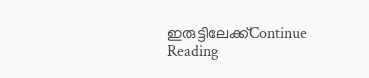ഇരുട്ടിലേക്ക്Continue Reading